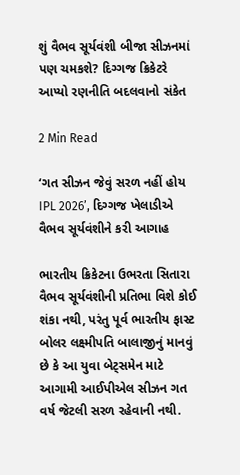શું વૈભવ સૂર્યવંશી બીજા સીઝનમાં પણ ચમકશે? દિગ્ગજ ક્રિકેટરે આપ્યો રણનીતિ બદલવાનો સંકેત

2 Min Read

‘ગત સીઝન જેવું સરળ નહીં હોય IPL 2026’, દિગ્ગજ ખેલાડીએ વૈભવ સૂર્યવંશીને કરી આગાહ

ભારતીય ક્રિકેટના ઉભરતા સિતારા વૈભવ સૂર્યવંશીની પ્રતિભા વિશે કોઈ શંકા નથી, પરંતુ પૂર્વ ભારતીય ફાસ્ટ બોલર લક્ષ્મીપતિ બાલાજીનું માનવું છે કે આ યુવા બેટ્સમેન માટે આગામી આઈપીએલ સીઝન ગત વર્ષ જેટલી સરળ રહેવાની નથી.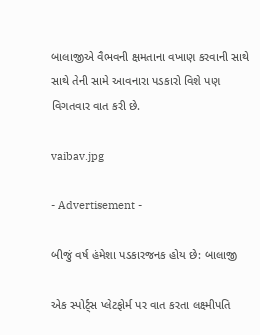બાલાજીએ વૈભવની ક્ષમતાના વખાણ કરવાની સાથે સાથે તેની સામે આવનારા પડકારો વિશે પણ વિગતવાર વાત કરી છે.

vaibav.jpg

- Advertisement -

બીજું વર્ષ હંમેશા પડકારજનક હોય છે: બાલાજી

એક સ્પોર્ટ્સ પ્લેટફોર્મ પર વાત કરતા લક્ષ્મીપતિ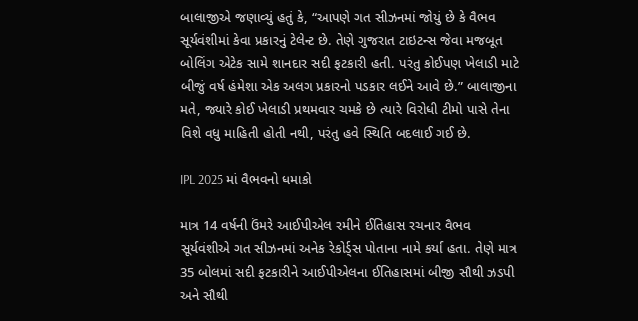બાલાજીએ જણાવ્યું હતું કે, “આપણે ગત સીઝનમાં જોયું છે કે વૈભવ સૂર્યવંશીમાં કેવા પ્રકારનું ટેલેન્ટ છે. તેણે ગુજરાત ટાઇટન્સ જેવા મજબૂત બોલિંગ એટેક સામે શાનદાર સદી ફટકારી હતી. પરંતુ કોઈપણ ખેલાડી માટે બીજું વર્ષ હંમેશા એક અલગ પ્રકારનો પડકાર લઈને આવે છે.” બાલાજીના મતે, જ્યારે કોઈ ખેલાડી પ્રથમવાર ચમકે છે ત્યારે વિરોધી ટીમો પાસે તેના વિશે વધુ માહિતી હોતી નથી, પરંતુ હવે સ્થિતિ બદલાઈ ગઈ છે.

IPL 2025 માં વૈભવનો ધમાકો

માત્ર 14 વર્ષની ઉંમરે આઈપીએલ રમીને ઈતિહાસ રચનાર વૈભવ સૂર્યવંશીએ ગત સીઝનમાં અનેક રેકોર્ડ્સ પોતાના નામે કર્યા હતા. તેણે માત્ર 35 બોલમાં સદી ફટકારીને આઈપીએલના ઈતિહાસમાં બીજી સૌથી ઝડપી અને સૌથી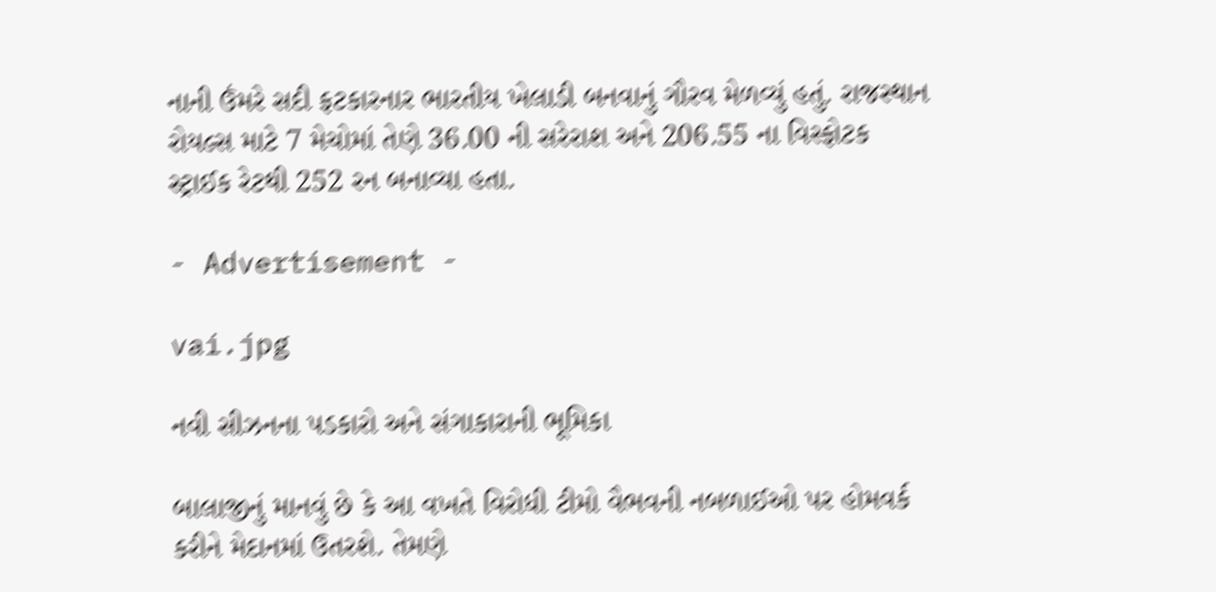નાની ઉંમરે સદી ફટકારનાર ભારતીય ખેલાડી બનવાનું ગૌરવ મેળવ્યું હતું. રાજસ્થાન રોયલ્સ માટે 7 મેચોમાં તેણે 36.00 ની સરેરાશ અને 206.55 ના વિસ્ફોટક સ્ટ્રાઈક રેટથી 252 રન બનાવ્યા હતા.

- Advertisement -

vai.jpg

નવી સીઝનના પડકારો અને સંગાકારાની ભૂમિકા

બાલાજીનું માનવું છે કે આ વખતે વિરોધી ટીમો વૈભવની નબળાઈઓ પર હોમવર્ક કરીને મેદાનમાં ઉતરશે. તેમણે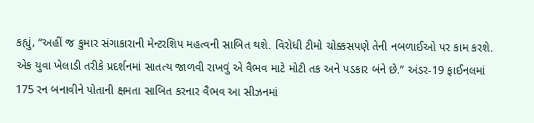કહ્યું, “અહીં જ કુમાર સંગાકારાની મેન્ટરશિપ મહત્વની સાબિત થશે. વિરોધી ટીમો ચોક્કસપણે તેની નબળાઈઓ પર કામ કરશે. એક યુવા ખેલાડી તરીકે પ્રદર્શનમાં સાતત્ય જાળવી રાખવું એ વૈભવ માટે મોટી તક અને પડકાર બંને છે.” અંડર-19 ફાઈનલમાં 175 રન બનાવીને પોતાની ક્ષમતા સાબિત કરનાર વૈભવ આ સીઝનમાં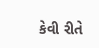કેવી રીતે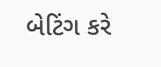બેટિંગ કરે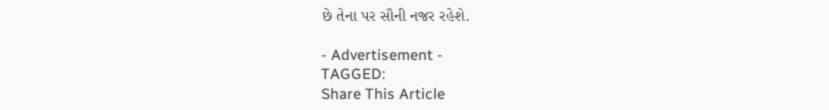છે તેના પર સૌની નજર રહેશે.

- Advertisement -
TAGGED:
Share This Article